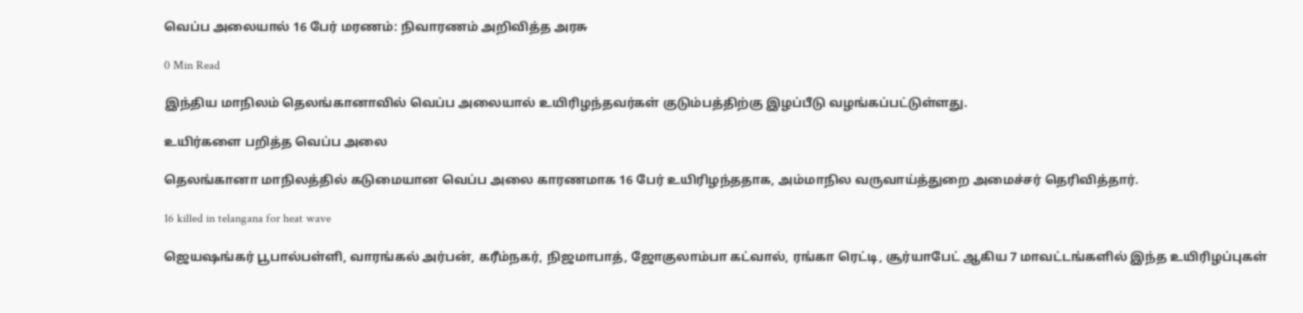வெப்ப அலையால் 16 பேர் மரணம்: நிவாரணம் அறிவித்த அரசு

0 Min Read

இந்திய மாநிலம் தெலங்கானாவில் வெப்ப அலையால் உயிரிழந்தவர்கள் குடும்பத்திற்கு இழப்பீடு வழங்கப்பட்டுள்ளது.

உயிர்களை பறித்த வெப்ப அலை

தெலங்கானா மாநிலத்தில் கடுமையான வெப்ப அலை காரணமாக 16 பேர் உயிரிழந்ததாக, அம்மாநில வருவாய்த்துறை அமைச்சர் தெரிவித்தார்.

16 killed in telangana for heat wave

ஜெயஷங்கர் பூபால்பள்ளி, வாரங்கல் அர்பன், கரீம்நகர், நிஜமாபாத், ஜோகுலாம்பா கட்வால், ரங்கா ரெட்டி, சூர்யாபேட் ஆகிய 7 மாவட்டங்களில் இந்த உயிரிழப்புகள்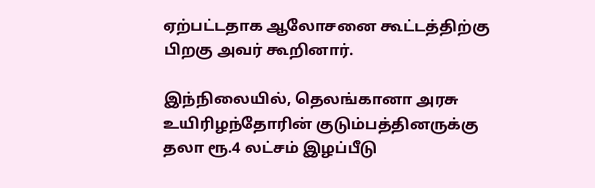ஏற்பட்டதாக ஆலோசனை கூட்டத்திற்கு பிறகு அவர் கூறினார்.

இந்நிலையில், தெலங்கானா அரசு உயிரிழந்தோரின் குடும்பத்தினருக்கு தலா ரூ.4 லட்சம் இழப்பீடு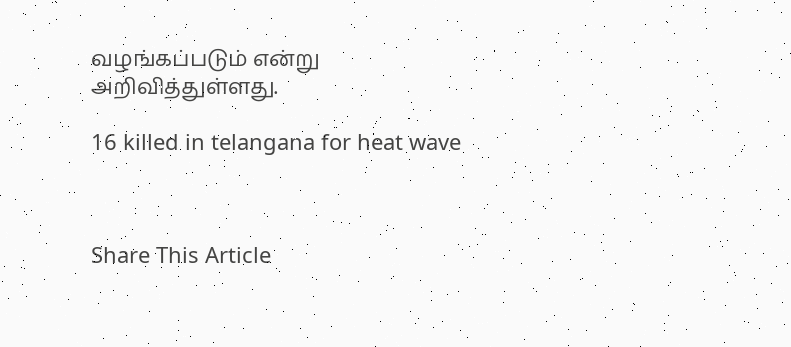வழங்கப்படும் என்று அறிவித்துள்ளது.

16 killed in telangana for heat wave



Share This Article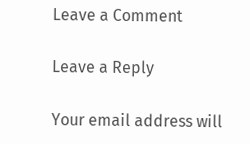Leave a Comment

Leave a Reply

Your email address will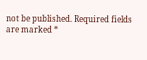not be published. Required fields are marked *